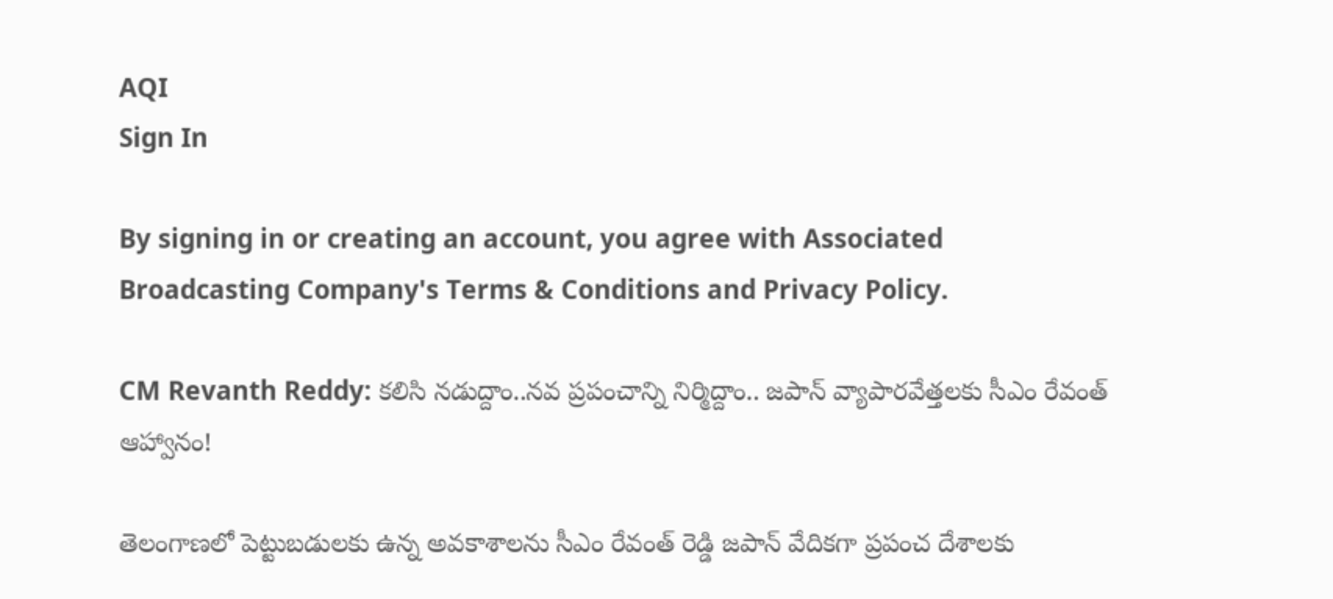AQI
Sign In

By signing in or creating an account, you agree with Associated Broadcasting Company's Terms & Conditions and Privacy Policy.

CM Revanth Reddy: కలిసి నడుద్దాం..నవ ప్రపంచాన్ని నిర్మిద్దాం.. జపాన్‌ వ్యాపారవేత్తలకు సీఎం రేవంత్ ఆహ్వానం!

తెలంగాణలో పెట్టుబడులకు ఉన్న అవకాశాలను సీఎం రేవంత్ రెడ్డి జపాన్ వేదికగా ప్రపంచ దేశాలకు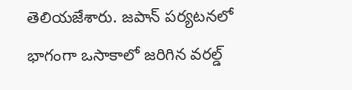తెలియజేశారు. జపాన్ పర్యటనలో భాగంగా ఒసాకాలో జరిగిన వరల్డ్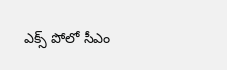ఎక్స్ పోలో సీఎం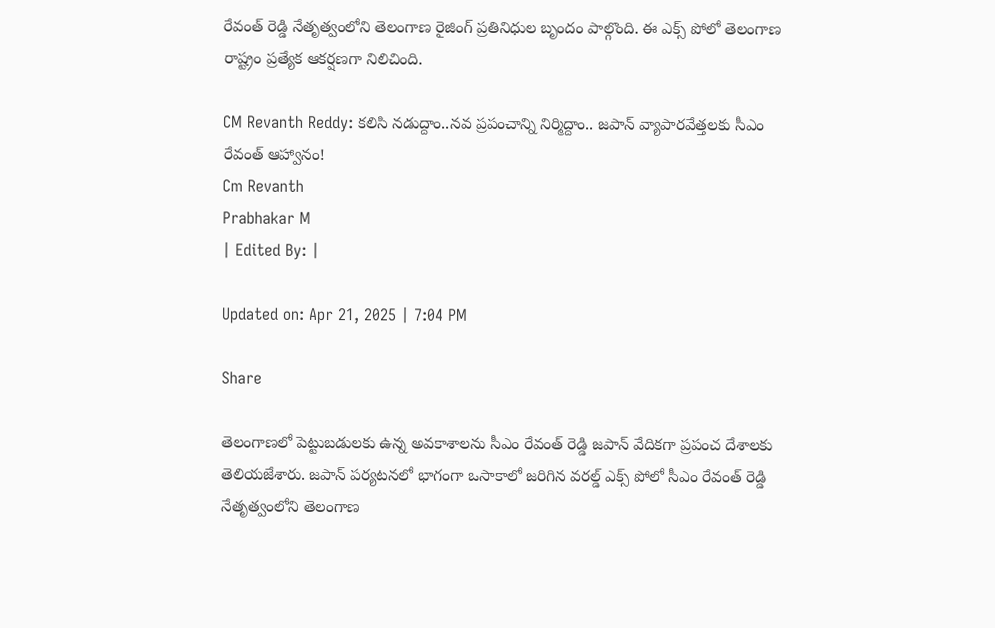రేవంత్ రెడ్డి నేతృత్వంలోని తెలంగాణ రైజింగ్ ప్రతినిధుల బృందం పాల్గొంది. ఈ ఎక్స్ పోలో తెలంగాణ రాష్ట్రం ప్రత్యేక ఆకర్షణగా నిలిచింది.

CM Revanth Reddy: కలిసి నడుద్దాం..నవ ప్రపంచాన్ని నిర్మిద్దాం.. జపాన్‌ వ్యాపారవేత్తలకు సీఎం రేవంత్ ఆహ్వానం!
Cm Revanth
Prabhakar M
| Edited By: |

Updated on: Apr 21, 2025 | 7:04 PM

Share

తెలంగాణలో పెట్టుబడులకు ఉన్న అవకాశాలను సీఎం రేవంత్ రెడ్డి జపాన్ వేదికగా ప్రపంచ దేశాలకు తెలియజేశారు. జపాన్ పర్యటనలో భాగంగా ఒసాకాలో జరిగిన వరల్డ్ ఎక్స్ పోలో సీఎం రేవంత్ రెడ్డి నేతృత్వంలోని తెలంగాణ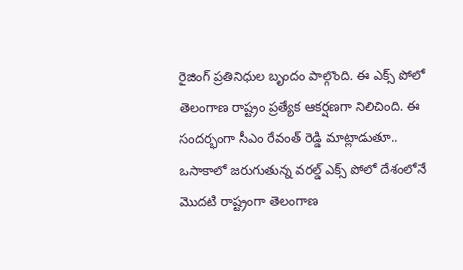రైజింగ్ ప్రతినిధుల బృందం పాల్గొంది. ఈ ఎక్స్ పోలో తెలంగాణ రాష్ట్రం ప్రత్యేక ఆకర్షణగా నిలిచింది. ఈ సందర్భంగా సీఎం రేవంత్ రెడ్డి మాట్లాడుతూ.. ఒసాకాలో జరుగుతున్న వరల్డ్ ఎక్స్ పోలో దేశంలోనే మొదటి రాష్ట్రంగా తెలంగాణ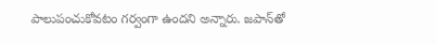పాలుపంచుకోవటం గర్వంగా ఉందని అన్నారు. జపాన్‌తో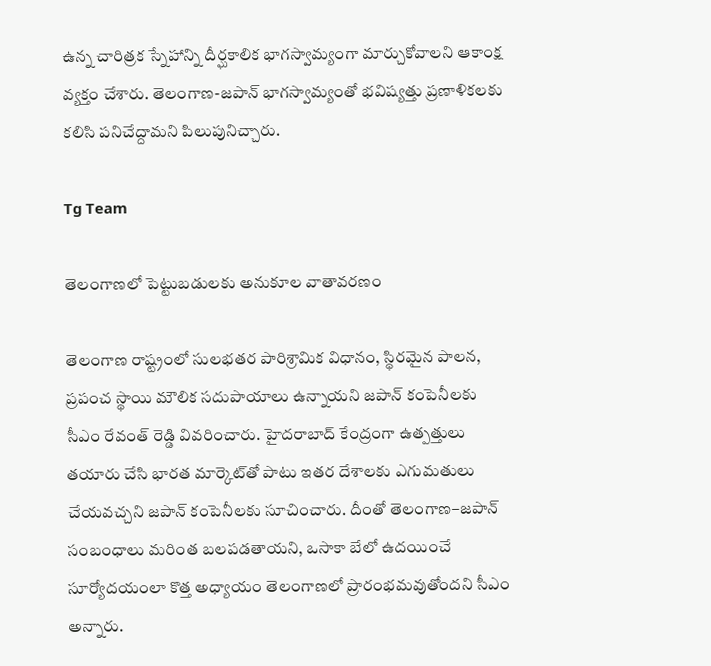ఉన్న చారిత్రక స్నేహాన్ని దీర్ఘకాలిక భాగస్వామ్యంగా మార్చుకోవాలని ఆకాంక్ష వ్యక్తం చేశారు. తెలంగాణ-జపాన్ భాగస్వామ్యంతో భవిష్యత్తు ప్రణాళికలకు కలిసి పనిచేద్దామని పిలుపునిచ్చారు.

Tg Team

తెలంగాణలో పెట్టుబడులకు అనుకూల వాతావరణం

తెలంగాణ రాష్ట్రంలో సులభతర పారిశ్రామిక విధానం, స్థిరమైన పాలన, ప్రపంచ స్థాయి మౌలిక సదుపాయాలు ఉన్నాయని జపాన్‌ కంపెనీలకు సీఎం రేవంత్ రెడ్డి వివరించారు. హైదరాబాద్ కేంద్రంగా ఉత్పత్తులు తయారు చేసి భారత మార్కెట్‌తో పాటు ఇతర దేశాలకు ఎగుమతులు చేయవచ్చని జపాన్ కంపెనీలకు సూచించారు. దీంతో తెలంగాణ–జపాన్ సంబంధాలు మరింత బలపడతాయని, ఒసాకా బేలో ఉదయించే సూర్యోదయంలా కొత్త అధ్యాయం తెలంగాణలో ప్రారంభమవుతోందని సీఎం అన్నారు.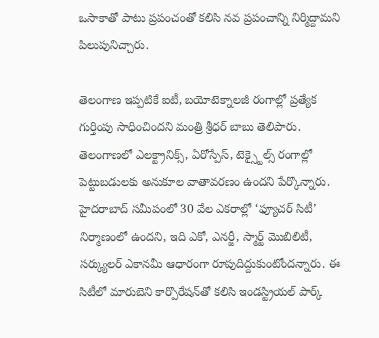ఒసాకాతో పాటు ప్రపంచంతో కలిసి నవ ప్రపంచాన్ని నిర్మిద్దామని పిలుపునిచ్చారు.

తెలంగాణ ఇప్పటికే ఐటీ, బయోటెక్నాలజీ రంగాల్లో ప్రత్యేక గుర్తింపు సాధించిందని మంత్రి శ్రీధర్ బాబు తెలిపారు. తెలంగాణలో ఎలక్ట్రానిక్స్, ఏరోస్పేస్, టెక్స్టైల్స్ రంగాల్లో పెట్టుబడులకు అనుకూల వాతావరణం ఉందని పేర్కొన్నారు. హైదరాబాద్ సమీపంలో 30 వేల ఎకరాల్లో ‘ఫ్యూచర్ సిటీ’ నిర్మాణంలో ఉందని, ఇది ఎకో, ఎనర్జీ, స్మార్ట్ మొబిలిటీ, సర్క్యులర్ ఎకానమీ ఆధారంగా రూపుదిద్దుకుంటోందన్నారు. ఈ సిటీలో మారుబెని కార్పొరేషన్‌తో కలిసి ఇండస్ట్రియల్ పార్క్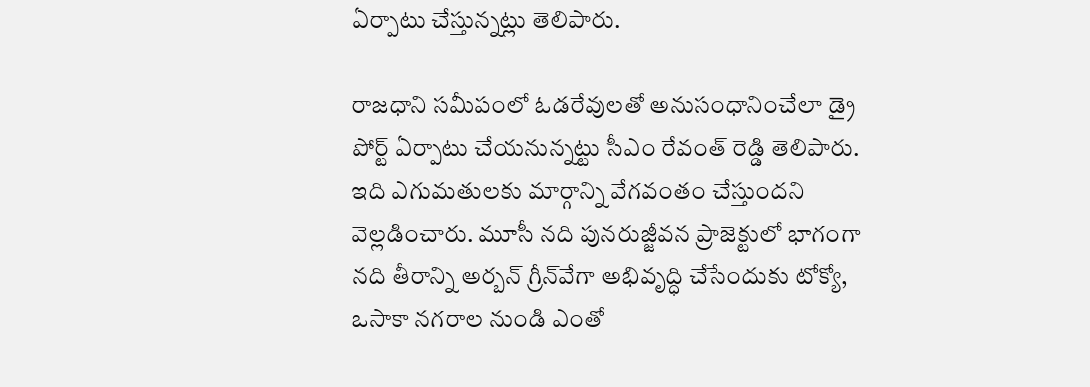ఏర్పాటు చేస్తున్నట్లు తెలిపారు.

రాజధాని సమీపంలో ఓడరేవులతో అనుసంధానించేలా డ్రై పోర్ట్ ఏర్పాటు చేయనున్నట్టు సీఎం రేవంత్ రెడ్డి తెలిపారు. ఇది ఎగుమతులకు మార్గాన్ని వేగవంతం చేస్తుందని వెల్లడించారు. మూసీ నది పునరుజ్జీవన ప్రాజెక్టులో భాగంగా నది తీరాన్ని అర్బన్ గ్రీన్‌వేగా అభివృద్ధి చేసేందుకు టోక్యో, ఒసాకా నగరాల నుండి ఎంతో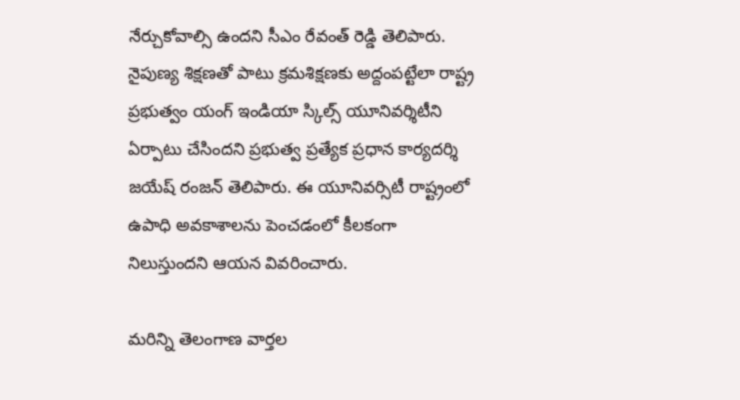నేర్చుకోవాల్సి ఉందని సీఎం రేవంత్ రెడ్డి తెలిపారు. నైపుణ్య శిక్షణతో పాటు క్రమశిక్షణకు అద్దంపట్టేలా రాష్ట్ర ప్రభుత్వం యంగ్ ఇండియా స్కిల్స్ యూనివర్శిటీని ఏర్పాటు చేసిందని ప్రభుత్వ ప్రత్యేక ప్రధాన కార్యదర్శి జయేష్ రంజన్ తెలిపారు. ఈ యూనివర్సిటీ రాష్ట్రంలో ఉపాధి అవకాశాలను పెంచడంలో కీలకంగా నిలుస్తుందని ఆయన వివరించారు.

మరిన్ని తెలంగాణ వార్తల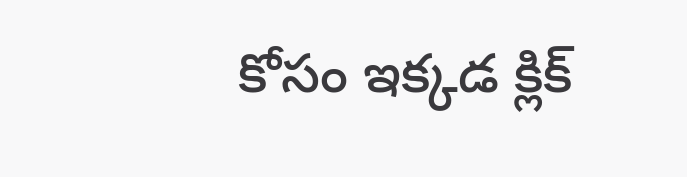కోసం ఇక్కడ క్లిక్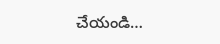చేయండి…